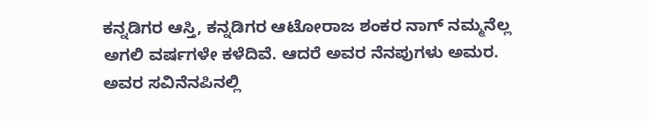ಕನ್ನಡಿಗರ ಆಸ್ತಿ, ಕನ್ನಡಿಗರ ಆಟೋರಾಜ ಶಂಕರ ನಾಗ್ ನಮ್ಮನೆಲ್ಲ ಅಗಲಿ ವರ್ಷಗಳೇ ಕಳೆದಿವೆ. ಆದರೆ ಅವರ ನೆನಪುಗಳು ಅಮರ. ಅವರ ಸವಿನೆನಪಿನಲ್ಲಿ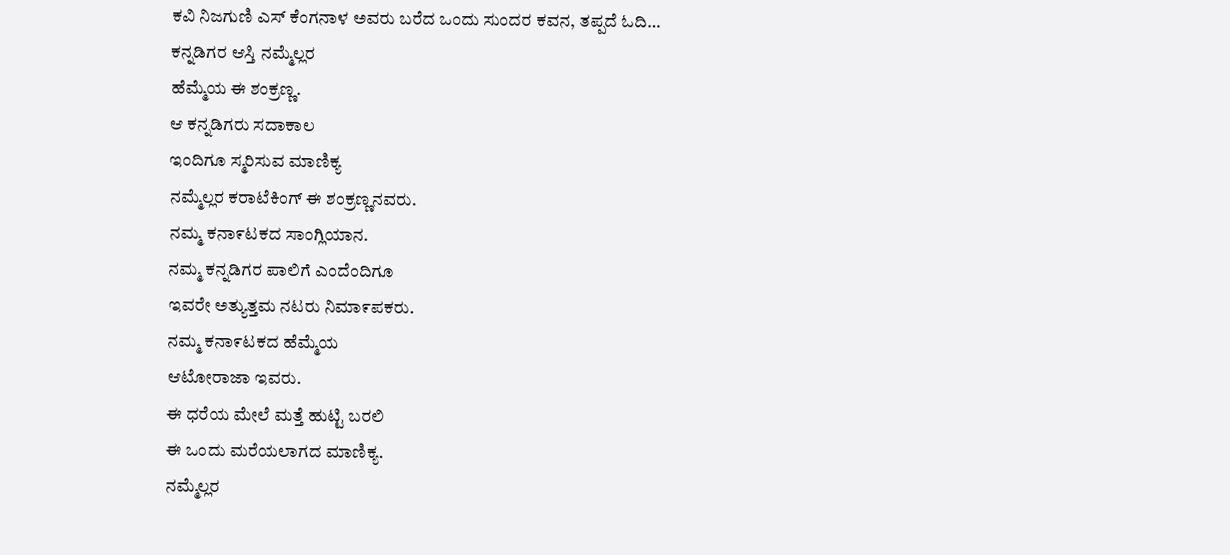ಕವಿ ನಿಜಗುಣಿ ಎಸ್ ಕೆಂಗನಾಳ ಅವರು ಬರೆದ ಒಂದು ಸುಂದರ ಕವನ, ತಪ್ಪದೆ ಓದಿ…
ಕನ್ನಡಿಗರ ಆಸ್ತಿ ನಮ್ಮೆಲ್ಲರ
ಹೆಮ್ಮೆಯ ಈ ಶಂಕ್ರಣ್ಣ.
ಆ ಕನ್ನಡಿಗರು ಸದಾಕಾಲ
ಇಂದಿಗೂ ಸ್ಮರಿಸುವ ಮಾಣಿಕ್ಯ
ನಮ್ಮೆಲ್ಲರ ಕರಾಟೆಕಿಂಗ್ ಈ ಶಂಕ್ರಣ್ಣನವರು.
ನಮ್ಮ ಕನಾ೯ಟಕದ ಸಾಂಗ್ಲಿಯಾನ.
ನಮ್ಮ ಕನ್ನಡಿಗರ ಪಾಲಿಗೆ ಎಂದೆಂದಿಗೂ
ಇವರೇ ಅತ್ಯುತ್ತಮ ನಟರು ನಿಮಾ೯ಪಕರು.
ನಮ್ಮ ಕನಾ೯ಟಕದ ಹೆಮ್ಮೆಯ
ಆಟೋರಾಜಾ ಇವರು.
ಈ ಧರೆಯ ಮೇಲೆ ಮತ್ತೆ ಹುಟ್ಟಿ ಬರಲಿ
ಈ ಒಂದು ಮರೆಯಲಾಗದ ಮಾಣಿಕ್ಯ.
ನಮ್ಮೆಲ್ಲರ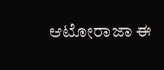ಆಟೋರಾಜಾ ಈ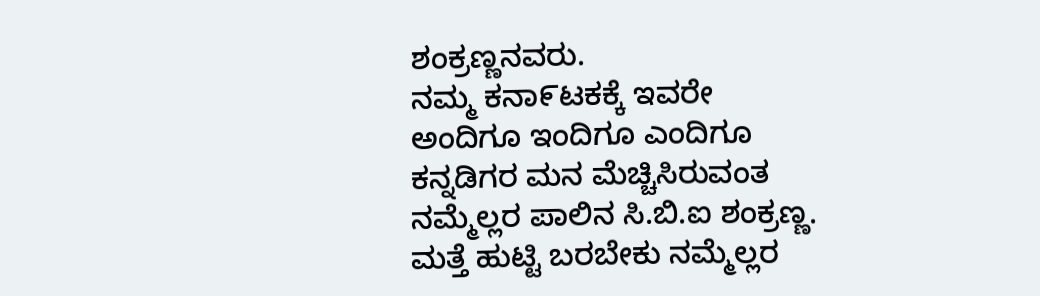ಶಂಕ್ರಣ್ಣನವರು.
ನಮ್ಮ ಕನಾ೯ಟಕಕ್ಕೆ ಇವರೇ
ಅಂದಿಗೂ ಇಂದಿಗೂ ಎಂದಿಗೂ
ಕನ್ನಡಿಗರ ಮನ ಮೆಚ್ಚಿಸಿರುವಂತ
ನಮ್ಮೆಲ್ಲರ ಪಾಲಿನ ಸಿ.ಬಿ.ಐ ಶಂಕ್ರಣ್ಣ.
ಮತ್ತೆ ಹುಟ್ಟಿ ಬರಬೇಕು ನಮ್ಮೆಲ್ಲರ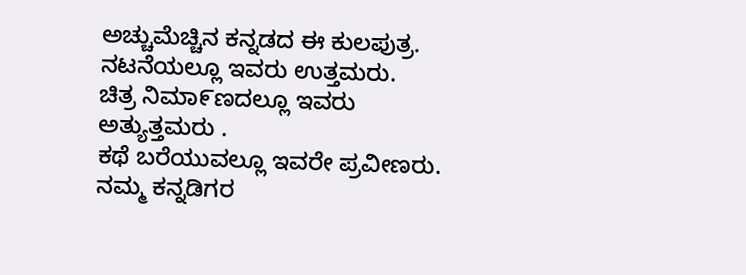ಅಚ್ಚುಮೆಚ್ಚಿನ ಕನ್ನಡದ ಈ ಕುಲಪುತ್ರ.
ನಟನೆಯಲ್ಲೂ ಇವರು ಉತ್ತಮರು.
ಚಿತ್ರ ನಿಮಾ೯ಣದಲ್ಲೂ ಇವರು ಅತ್ಯುತ್ತಮರು .
ಕಥೆ ಬರೆಯುವಲ್ಲೂ ಇವರೇ ಪ್ರವೀಣರು.
ನಮ್ಮ ಕನ್ನಡಿಗರ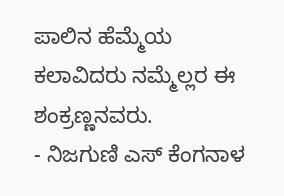ಪಾಲಿನ ಹೆಮ್ಮೆಯ
ಕಲಾವಿದರು ನಮ್ಮೆಲ್ಲರ ಈ ಶಂಕ್ರಣ್ಣನವರು.
- ನಿಜಗುಣಿ ಎಸ್ ಕೆಂಗನಾಳ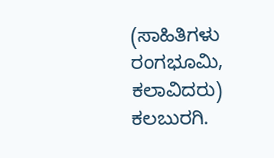(ಸಾಹಿತಿಗಳು ರಂಗಭೂಮಿ, ಕಲಾವಿದರು) ಕಲಬುರಗಿ.